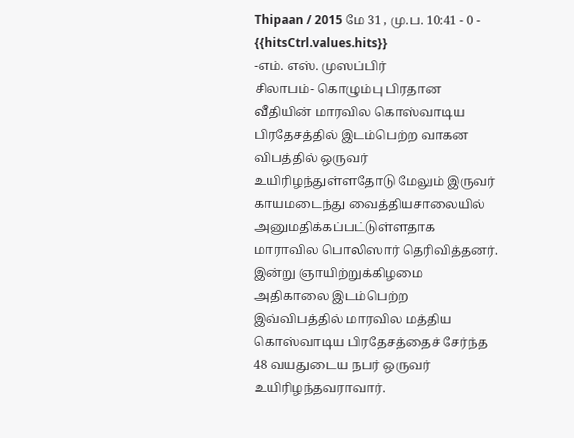Thipaan / 2015 மே 31 , மு.ப. 10:41 - 0 - {{hitsCtrl.values.hits}}
-எம். எஸ். முஸப்பிர்
சிலாபம்- கொழும்பு பிரதான வீதியின் மாரவில கொஸ்வாடிய பிரதேசத்தில் இடம்பெற்ற வாகன விபத்தில் ஒருவர் உயிரிழந்துள்ளதோடு மேலும் இருவர் காயமடைந்து வைத்தியசாலையில் அனுமதிக்கப்பட்டுள்ளதாக மாராவில பொலிஸார் தெரிவித்தனர்.
இன்று ஞாயிற்றுக்கிழமை அதிகாலை இடம்பெற்ற இவ்விபத்தில் மாரவில மத்திய கொஸ்வாடிய பிரதேசத்தைச் சேர்ந்த 48 வயதுடைய நபர் ஒருவர் உயிரிழந்தவராவார்.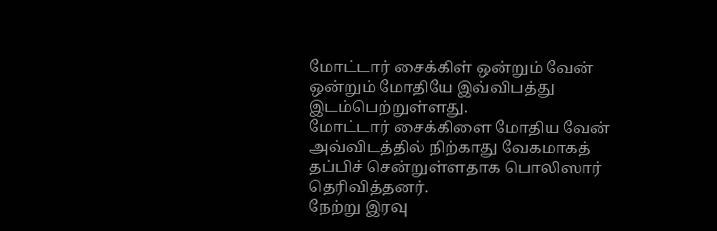மோட்டார் சைக்கிள் ஒன்றும் வேன் ஒன்றும் மோதியே இவ்விபத்து இடம்பெற்றுள்ளது.
மோட்டார் சைக்கிளை மோதிய வேன் அவ்விடத்தில் நிற்காது வேகமாகத் தப்பிச் சென்றுள்ளதாக பொலிஸார் தெரிவித்தனர்.
நேற்று இரவு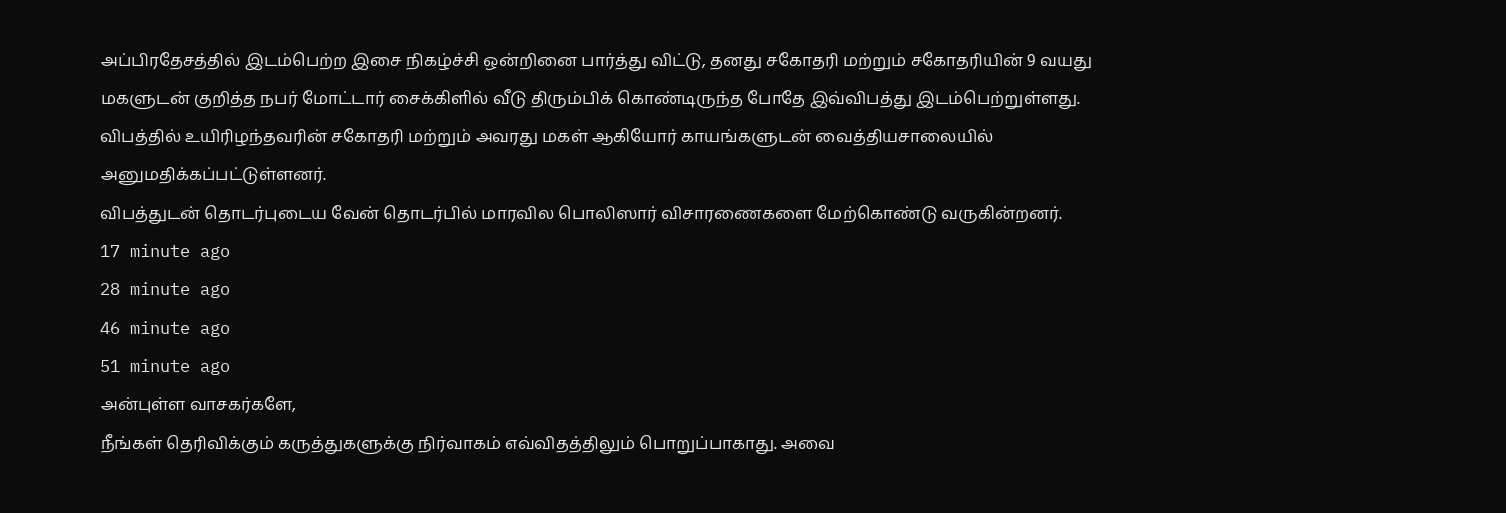அப்பிரதேசத்தில் இடம்பெற்ற இசை நிகழ்ச்சி ஒன்றினை பார்த்து விட்டு, தனது சகோதரி மற்றும் சகோதரியின் 9 வயது மகளுடன் குறித்த நபர் மோட்டார் சைக்கிளில் வீடு திரும்பிக் கொண்டிருந்த போதே இவ்விபத்து இடம்பெற்றுள்ளது.
விபத்தில் உயிரிழந்தவரின் சகோதரி மற்றும் அவரது மகள் ஆகியோர் காயங்களுடன் வைத்தியசாலையில் அனுமதிக்கப்பட்டுள்ளனர்.
விபத்துடன் தொடர்புடைய வேன் தொடர்பில் மாரவில பொலிஸார் விசாரணைகளை மேற்கொண்டு வருகின்றனர்.
17 minute ago
28 minute ago
46 minute ago
51 minute ago
அன்புள்ள வாசகர்களே,
நீங்கள் தெரிவிக்கும் கருத்துகளுக்கு நிர்வாகம் எவ்விதத்திலும் பொறுப்பாகாது. அவை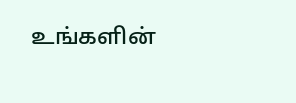உங்களின்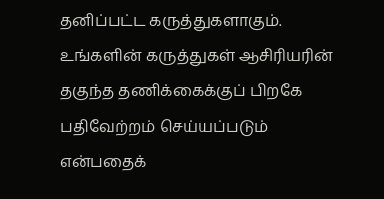தனிப்பட்ட கருத்துகளாகும். உங்களின் கருத்துகள் ஆசிரியரின் தகுந்த தணிக்கைக்குப் பிறகே பதிவேற்றம் செய்யப்படும் என்பதைக்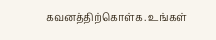கவனத்திற்கொள்க. உங்கள்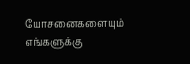யோசனைகளையும் எங்களுக்கு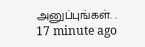அனுப்புங்கள். .
17 minute ago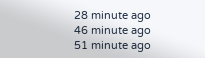28 minute ago
46 minute ago
51 minute ago